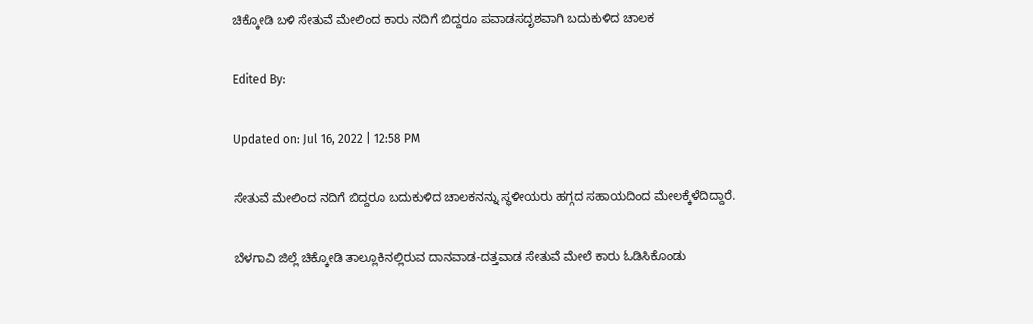ಚಿಕ್ಕೋಡಿ ಬಳಿ ಸೇತುವೆ ಮೇಲಿಂದ ಕಾರು ನದಿಗೆ ಬಿದ್ದರೂ ಪವಾಡಸದೃಶವಾಗಿ ಬದುಕುಳಿದ ಚಾಲಕ

Edited By:

Updated on: Jul 16, 2022 | 12:58 PM

ಸೇತುವೆ ಮೇಲಿಂದ ನದಿಗೆ ಬಿದ್ದರೂ ಬದುಕುಳಿದ ಚಾಲಕನನ್ನು ಸ್ಥಳೀಯರು ಹಗ್ಗದ ಸಹಾಯದಿಂದ ಮೇಲಕ್ಕೆಳೆದಿದ್ದಾರೆ.

ಬೆಳಗಾವಿ ಜಿಲ್ಲೆ ಚಿಕ್ಕೋಡಿ ತಾಲ್ಲೂಕಿನಲ್ಲಿರುವ ದಾನವಾಡ-ದತ್ತವಾಡ ಸೇತುವೆ ಮೇಲೆ ಕಾರು ಓಡಿಸಿಕೊಂಡು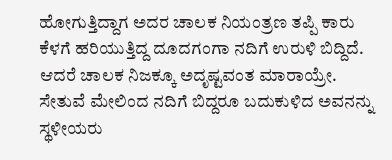ಹೋಗುತ್ತಿದ್ದಾಗ ಅದರ ಚಾಲಕ ನಿಯಂತ್ರಣ ತಪ್ಪಿ ಕಾರು ಕೆಳಗೆ ಹರಿಯುತ್ತಿದ್ದ ದೂದಗಂಗಾ ನದಿಗೆ ಉರುಳಿ ಬಿದ್ದಿದೆ. ಆದರೆ ಚಾಲಕ ನಿಜಕ್ಕೂ ಅದೃಷ್ಟವಂತ ಮಾರಾಯ್ರೇ. ಸೇತುವೆ ಮೇಲಿಂದ ನದಿಗೆ ಬಿದ್ದರೂ ಬದುಕುಳಿದ ಅವನನ್ನು ಸ್ಥಳೀಯರು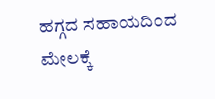ಹಗ್ಗದ ಸಹಾಯದಿಂದ ಮೇಲಕ್ಕೆ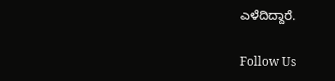ಎಳೆದಿದ್ದಾರೆ.

Follow Us